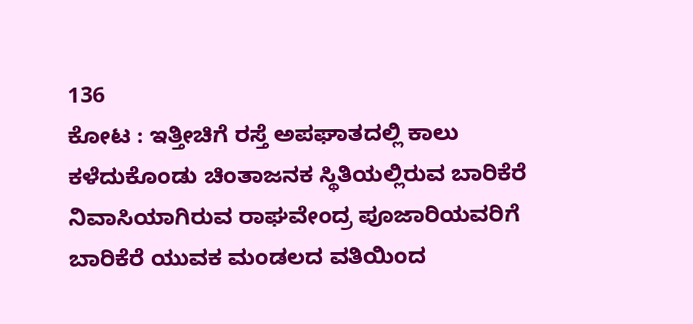136
ಕೋಟ : ಇತ್ತೀಚಿಗೆ ರಸ್ತೆ ಅಪಘಾತದಲ್ಲಿ ಕಾಲು ಕಳೆದುಕೊಂಡು ಚಿಂತಾಜನಕ ಸ್ಥಿತಿಯಲ್ಲಿರುವ ಬಾರಿಕೆರೆ ನಿವಾಸಿಯಾಗಿರುವ ರಾಘವೇಂದ್ರ ಪೂಜಾರಿಯವರಿಗೆ ಬಾರಿಕೆರೆ ಯುವಕ ಮಂಡಲದ ವತಿಯಿಂದ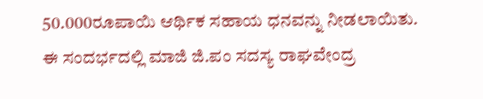50.000ರೂಪಾಯಿ ಆರ್ಥಿಕ ಸಹಾಯ ಧನವನ್ನು ನೀಡಲಾಯಿತು.
ಈ ಸಂದರ್ಭದಲ್ಲಿ ಮಾಜಿ ಜಿ.ಪಂ ಸದಸ್ಯ ರಾಘವೇಂದ್ರ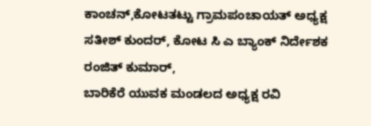ಕಾಂಚನ್,ಕೋಟತಟ್ಟು ಗ್ರಾಮಪಂಚಾಯತ್ ಅಧ್ಯಕ್ಷ ಸತೀಶ್ ಕುಂದರ್, ಕೋಟ ಸಿ ಎ ಬ್ಯಾಂಕ್ ನಿರ್ದೇಶಕ ರಂಜಿತ್ ಕುಮಾರ್,
ಬಾರಿಕೆರೆ ಯುವಕ ಮಂಡಲದ ಅಧ್ಯಕ್ಷ ರವಿ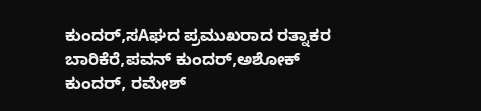ಕುಂದರ್,ಸAಘದ ಪ್ರಮುಖರಾದ ರತ್ನಾಕರ ಬಾರಿಕೆರೆ,ಪವನ್ ಕುಂದರ್,ಅಶೋಕ್ ಕುಂದರ್, ರಮೇಶ್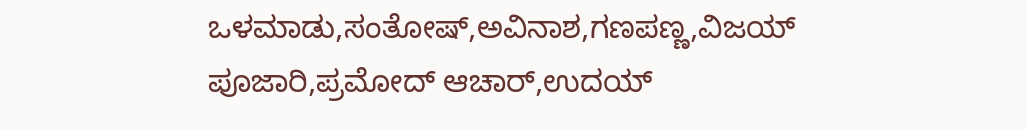ಒಳಮಾಡು,ಸಂತೋಷ್,ಅವಿನಾಶ,ಗಣಪಣ್ಣ,ವಿಜಯ್ ಪೂಜಾರಿ,ಪ್ರಮೋದ್ ಆಚಾರ್,ಉದಯ್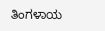ತಿಂಗಳಾಯ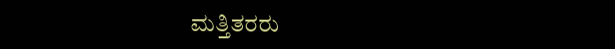ಮತ್ತಿತರರು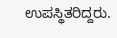ಉಪಸ್ಥಿತರಿದ್ದರು.